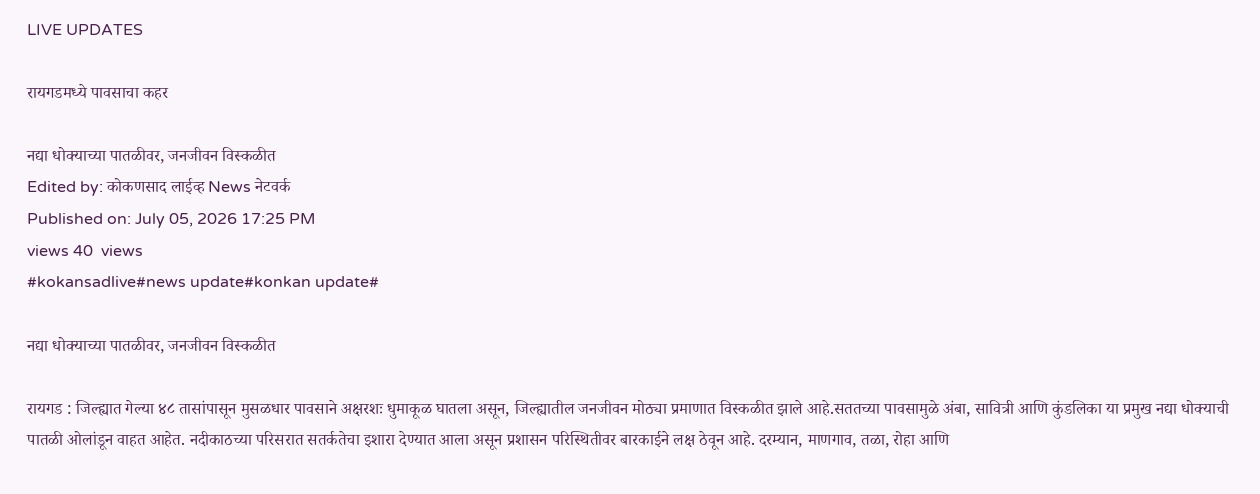LIVE UPDATES

रायगडमध्ये पावसाचा कहर

नद्या धोक्याच्या पातळीवर, जनजीवन विस्कळीत
Edited by: कोकणसाद लाईव्ह News नेटवर्क
Published on: July 05, 2026 17:25 PM
views 40  views
#kokansadlive#news update#konkan update#

नद्या धोक्याच्या पातळीवर, जनजीवन विस्कळीत

रायगड : जिल्ह्यात गेल्या ४८ तासांपासून मुसळधार पावसाने अक्षरशः धुमाकूळ घातला असून, जिल्ह्यातील जनजीवन मोठ्या प्रमाणात विस्कळीत झाले आहे.सततच्या पावसामुळे अंबा, सावित्री आणि कुंडलिका या प्रमुख नद्या धोक्याची पातळी ओलांडून वाहत आहेत. नदीकाठच्या परिसरात सतर्कतेचा इशारा देण्यात आला असून प्रशासन परिस्थितीवर बारकाईने लक्ष ठेवून आहे. दरम्यान, माणगाव, तळा, रोहा आणि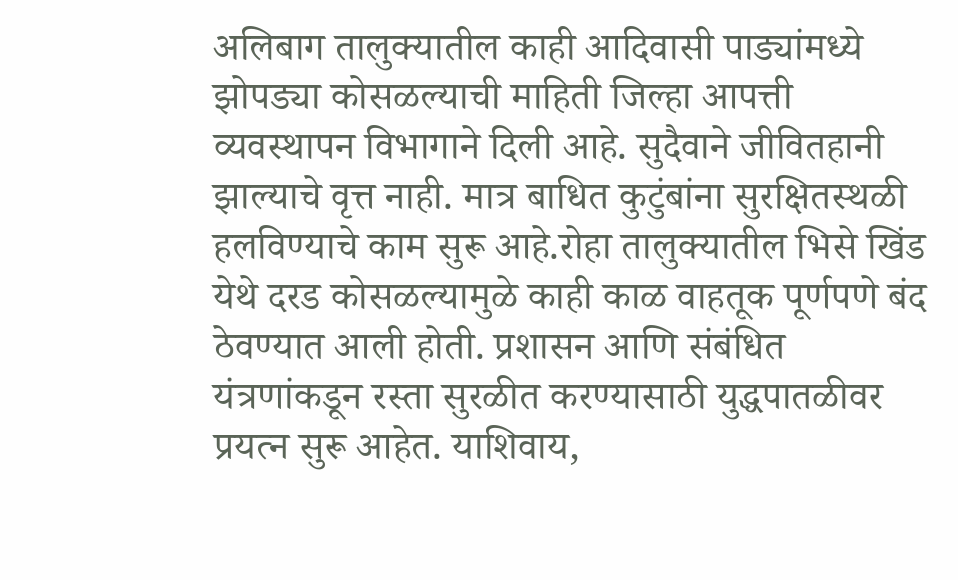अलिबाग तालुक्यातील काही आदिवासी पाड्यांमध्ये झोपड्या कोसळल्याची माहिती जिल्हा आपत्ती व्यवस्थापन विभागाने दिली आहे. सुदैवाने जीवितहानी झाल्याचे वृत्त नाही. मात्र बाधित कुटुंबांना सुरक्षितस्थळी हलविण्याचे काम सुरू आहे.रोहा तालुक्यातील भिसे खिंड येथे दरड कोसळल्यामुळे काही काळ वाहतूक पूर्णपणे बंद ठेवण्यात आली होती. प्रशासन आणि संबंधित यंत्रणांकडून रस्ता सुरळीत करण्यासाठी युद्धपातळीवर प्रयत्न सुरू आहेत. याशिवाय,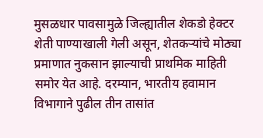मुसळधार पावसामुळे जिल्ह्यातील शेकडो हेक्टर शेती पाण्याखाली गेली असून, शेतकऱ्यांचे मोठ्या प्रमाणात नुकसान झाल्याची प्राथमिक माहिती समोर येत आहे. दरम्यान, भारतीय हवामान विभागाने पुढील तीन तासांत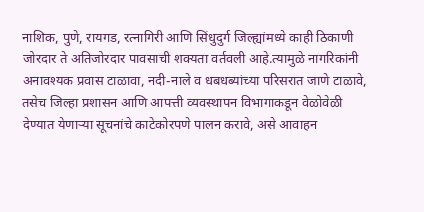नाशिक, पुणे, रायगड, रत्नागिरी आणि सिंधुदुर्ग जिल्ह्यांमध्ये काही ठिकाणी जोरदार ते अतिजोरदार पावसाची शक्यता वर्तवली आहे.त्यामुळे नागरिकांनी अनावश्यक प्रवास टाळावा, नदी-नाले व धबधब्यांच्या परिसरात जाणे टाळावे, तसेच जिल्हा प्रशासन आणि आपत्ती व्यवस्थापन विभागाकडून वेळोवेळी देण्यात येणाऱ्या सूचनांचे काटेकोरपणे पालन करावे, असे आवाहन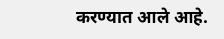करण्यात आले आहे.